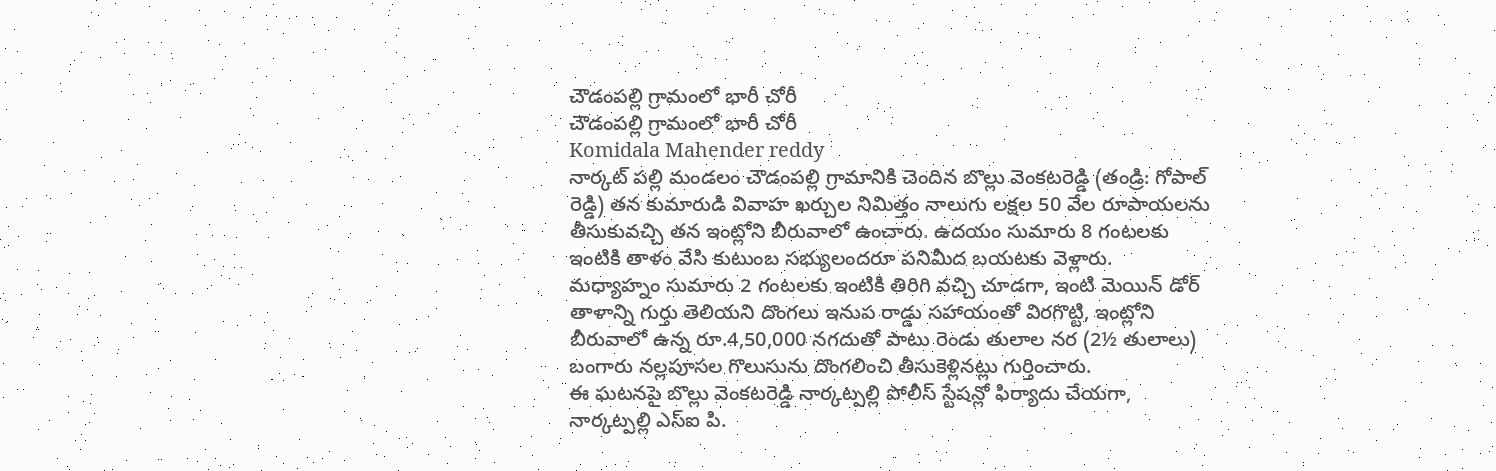చౌడంపల్లి గ్రామంలో భారీ చోరీ
చౌడంపల్లి గ్రామంలో భారీ చోరీ
Komidala Mahender reddy
నార్కట్ పల్లి మండలం చౌడంపల్లి గ్రామానికి చెందిన బొల్లు వెంకటరెడ్డి (తండ్రి: గోపాల్ రెడ్డి) తన కుమారుడి వివాహ ఖర్చుల నిమిత్తం నాలుగు లక్షల 50 వేల రూపాయలను తీసుకువచ్చి తన ఇంట్లోని బీరువాలో ఉంచారు. ఉదయం సుమారు 8 గంటలకు ఇంటికి తాళం వేసి కుటుంబ సభ్యులందరూ పనిమీద బయటకు వెళ్లారు.
మధ్యాహ్నం సుమారు 2 గంటలకు ఇంటికి తిరిగి వచ్చి చూడగా, ఇంటి మెయిన్ డోర్ తాళాన్ని గుర్తు తెలియని దొంగలు ఇనుప రాడ్డు సహాయంతో విరగొట్టి, ఇంట్లోని బీరువాలో ఉన్న రూ.4,50,000 నగదుతో పాటు రెండు తులాల నర (2½ తులాలు) బంగారు నల్లపూసల గొలుసును దొంగలించి తీసుకెళ్లినట్లు గుర్తించారు.
ఈ ఘటనపై బొల్లు వెంకటరెడ్డి నార్కట్పల్లి పోలీస్ స్టేషన్లో ఫిర్యాదు చేయగా, నార్కట్పల్లి ఎస్ఐ పి.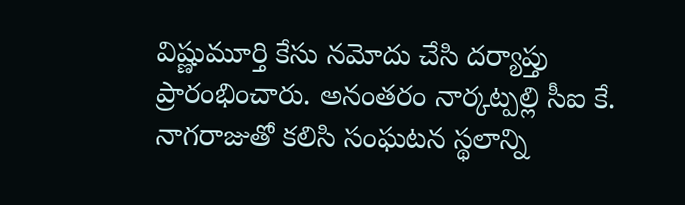విష్ణుమూర్తి కేసు నమోదు చేసి దర్యాప్తు ప్రారంభించారు. అనంతరం నార్కట్పల్లి సీఐ కే. నాగరాజుతో కలిసి సంఘటన స్థలాన్ని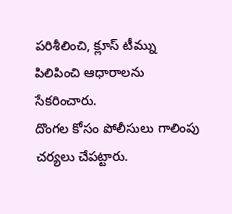పరిశీలించి, క్లూస్ టీమ్ను పిలిపించి ఆధారాలను సేకరించారు.
దొంగల కోసం పోలీసులు గాలింపు చర్యలు చేపట్టారు.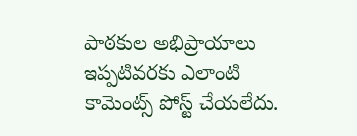పాఠకుల అభిప్రాయాలు
ఇప్పటివరకు ఎలాంటి కామెంట్స్ పోస్ట్ చేయలేదు.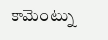కామెంట్ను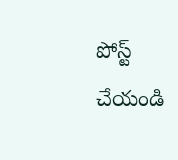పోస్ట్ చేయండి